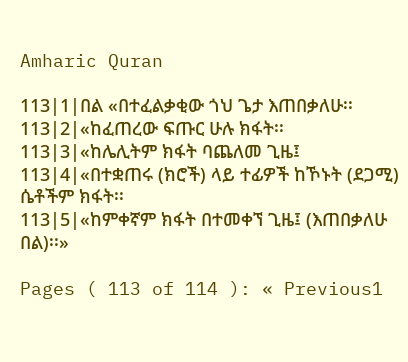Amharic Quran

113|1|በል «በተፈልቃቂው ጎህ ጌታ እጠበቃለሁ፡፡
113|2|«ከፈጠረው ፍጡር ሁሉ ክፋት፡፡
113|3|«ከሌሊትም ክፋት ባጨለመ ጊዜ፤
113|4|«በተቋጠሩ (ክሮች) ላይ ተፊዎች ከኾኑት (ደጋሚ) ሴቶችም ክፋት፡፡
113|5|«ከምቀኛም ክፋት በተመቀኘ ጊዜ፤ (እጠበቃለሁ በል)፡፡»

Pages ( 113 of 114 ): « Previous1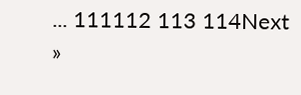... 111112 113 114Next »